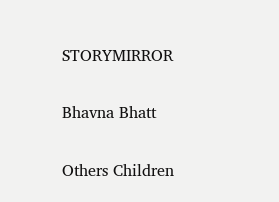STORYMIRROR

Bhavna Bhatt

Others Children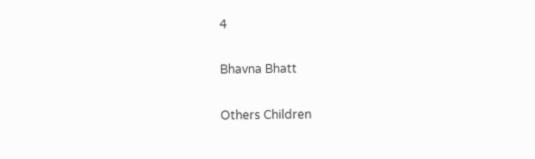4

Bhavna Bhatt

Others Children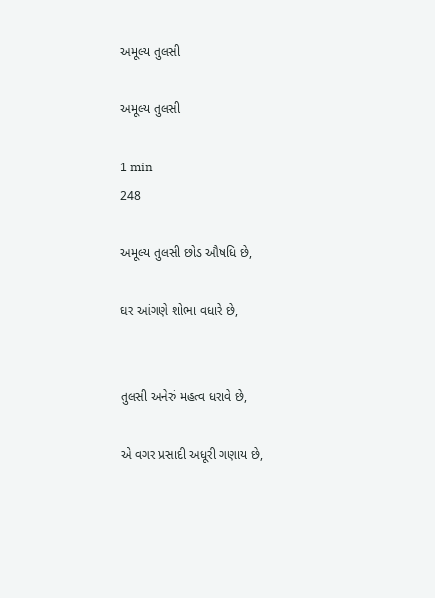અમૂલ્ય તુલસી

અમૂલ્ય તુલસી

1 min
248

અમૂલ્ય તુલસી છોડ ઔષધિ છે,

ઘર આંગણે શોભા વધારે છે,


તુલસી અનેરું મહત્વ ધરાવે છે,

એ વગર પ્રસાદી અધૂરી ગણાય છે,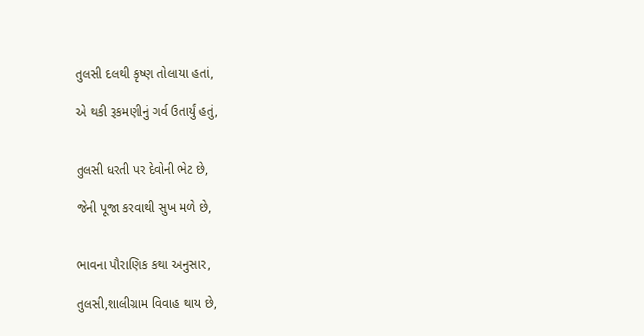તુલસી દલથી કૃષ્ણ તોલાયા હતાં,

એ થકી રૂકમણીનું ગર્વ ઉતાર્યું હતું,


તુલસી ધરતી પર દેવોની ભેટ છે,

જેની પૂજા કરવાથી સુખ મળે છે,


ભાવના પૌરાણિક કથા અનુસાર,

તુલસી,શાલીગ્રામ વિવાહ થાય છે,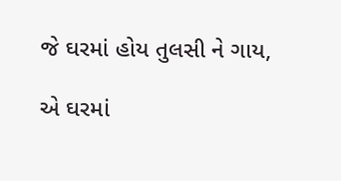જે ઘરમાં હોય તુલસી ને ગાય,

એ ઘરમાં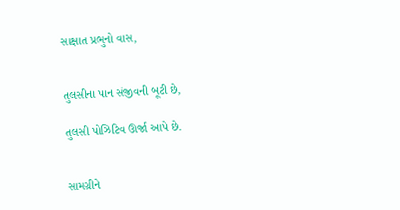સાક્ષાત પ્રભુનો વાસ,


તુલસીના પાન સંજીવની બૂટી છે,

તુલસી પોઝિટિવ ઊર્જા આપે છે.


સામગ્રીને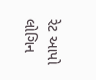રેટ આપો
લોગિન